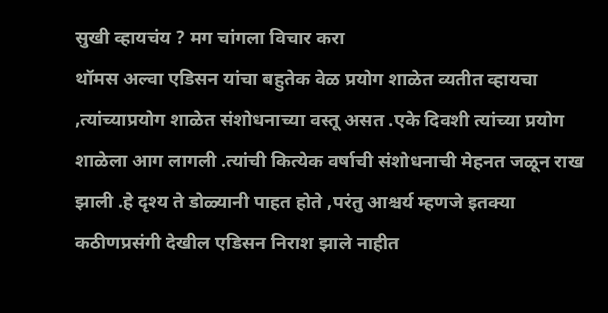सुखी व्हायचंय ? मग चांगला विचार करा
थॉमस अल्वा एडिसन यांचा बहुतेक वेळ प्रयोग शाळेत व्यतीत व्हायचा ,त्यांच्याप्रयोग शाळेत संशोधनाच्या वस्तू असत .एके दिवशी त्यांच्या प्रयोग शाळेला आग लागली .त्यांची कित्येक वर्षाची संशोधनाची मेहनत जळून राख झाली .हे दृश्य ते डोळ्यानी पाहत होते ,परंतु आश्चर्य म्हणजे इतक्या कठीणप्रसंगी देखील एडिसन निराश झाले नाहीत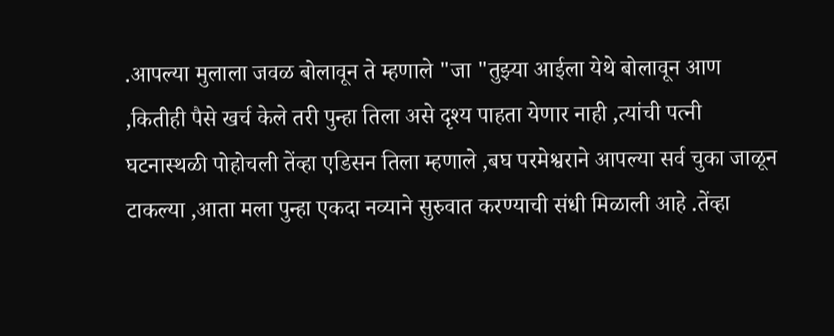.आपल्या मुलाला जवळ बोलावून ते म्हणाले "जा "तुझ्या आईला येथे बोलावून आण ,कितीही पैसे खर्च केले तरी पुन्हा तिला असे दृश्य पाहता येणार नाही ,त्यांची पत्नी घटनास्थळी पोहोचली तेंव्हा एडिसन तिला म्हणाले ,बघ परमेश्वराने आपल्या सर्व चुका जाळून टाकल्या ,आता मला पुन्हा एकदा नव्याने सुरुवात करण्याची संधी मिळाली आहे .तेंव्हा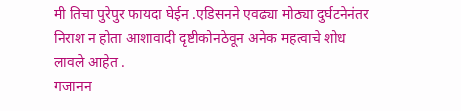मी तिचा पुरेपुर फायदा घेईन .एडिसनने एवढ्या मोठ्या दुर्घटनेनंतर निराश न होता आशावादी दृष्टीकोनठेवून अनेक महत्वाचे शोध लावले आहेत .
गजानन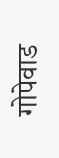गोपेवाड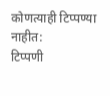कोणत्याही टिप्पण्या नाहीत:
टिप्पणी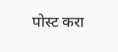पोस्ट करा